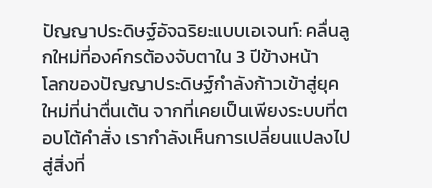ปัญญาประดิษฐ์อัจฉริยะแบบเอเจนท์: คลื่นลูกใหม่ที่องค์กรต้องจับตาใน 3 ปีข้างหน้า
โลกของปัญญาประดิษฐ์กำลังก้าวเข้าสู่ยุคใหม่ที่น่าตื่นเต้น จากที่เคยเป็นเพียงระบบที่ตอบโต้คำสั่ง เรากำลังเห็นการเปลี่ยนแปลงไปสู่สิ่งที่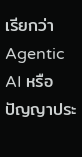เรียกว่า Agentic AI หรือ ปัญญาประ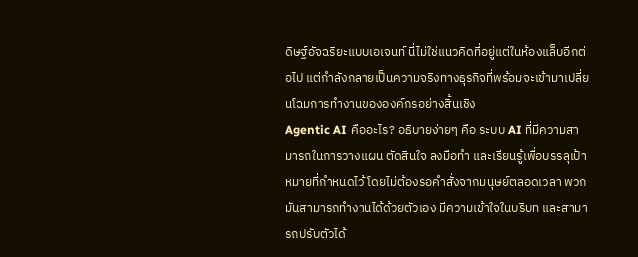ดิษฐ์อัจฉริยะแบบเอเจนท์ นี่ไม่ใช่แนวคิดที่อยู่แต่ในห้องแล็บอีกต่อไป แต่กำลังกลายเป็นความจริงทางธุรกิจที่พร้อมจะเข้ามาเปลี่ยนโฉมการทำงานขององค์กรอย่างสิ้นเชิง
Agentic AI คืออะไร? อธิบายง่ายๆ คือ ระบบ AI ที่มีความสามารถในการวางแผน ตัดสินใจ ลงมือทำ และเรียนรู้เพื่อบรรลุเป้าหมายที่กำหนดไว้ โดยไม่ต้องรอคำสั่งจากมนุษย์ตลอดเวลา พวกมันสามารถทำงานได้ด้วยตัวเอง มีความเข้าใจในบริบท และสามารถปรับตัวได้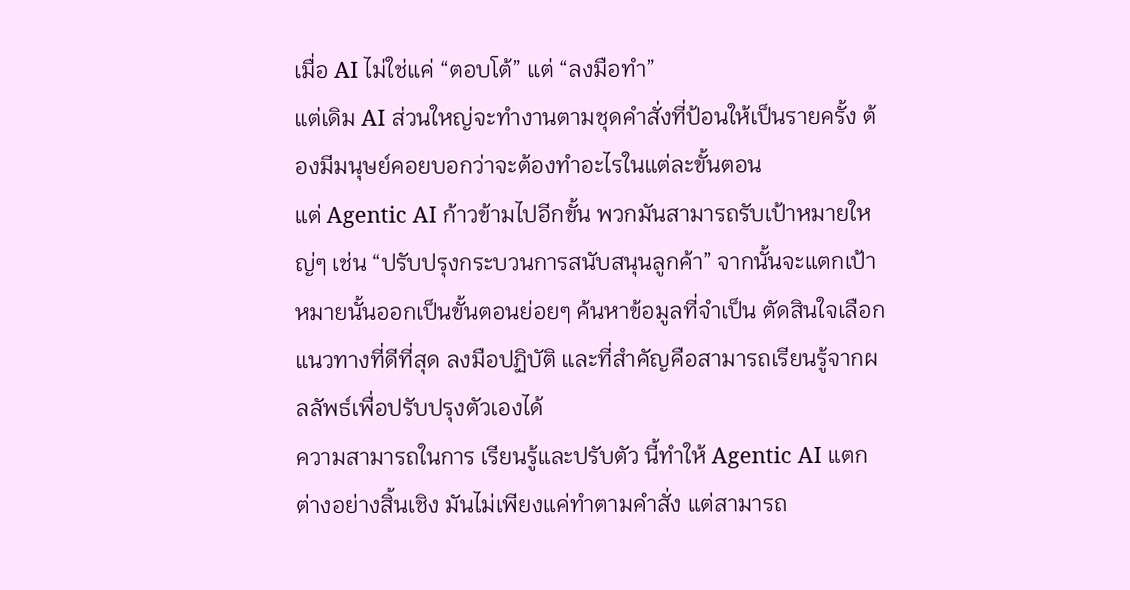เมื่อ AI ไม่ใช่แค่ “ตอบโต้” แต่ “ลงมือทำ”
แต่เดิม AI ส่วนใหญ่จะทำงานตามชุดคำสั่งที่ป้อนให้เป็นรายครั้ง ต้องมีมนุษย์คอยบอกว่าจะต้องทำอะไรในแต่ละขั้นตอน
แต่ Agentic AI ก้าวข้ามไปอีกขั้น พวกมันสามารถรับเป้าหมายใหญ่ๆ เช่น “ปรับปรุงกระบวนการสนับสนุนลูกค้า” จากนั้นจะแตกเป้าหมายนั้นออกเป็นขั้นตอนย่อยๆ ค้นหาข้อมูลที่จำเป็น ตัดสินใจเลือกแนวทางที่ดีที่สุด ลงมือปฏิบัติ และที่สำคัญคือสามารถเรียนรู้จากผลลัพธ์เพื่อปรับปรุงตัวเองได้
ความสามารถในการ เรียนรู้และปรับตัว นี้ทำให้ Agentic AI แตกต่างอย่างสิ้นเชิง มันไม่เพียงแค่ทำตามคำสั่ง แต่สามารถ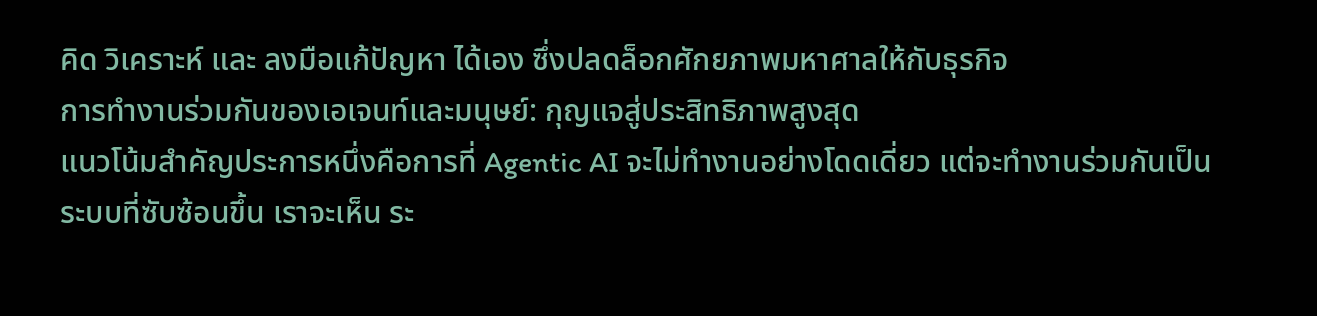คิด วิเคราะห์ และ ลงมือแก้ปัญหา ได้เอง ซึ่งปลดล็อกศักยภาพมหาศาลให้กับธุรกิจ
การทำงานร่วมกันของเอเจนท์และมนุษย์: กุญแจสู่ประสิทธิภาพสูงสุด
แนวโน้มสำคัญประการหนึ่งคือการที่ Agentic AI จะไม่ทำงานอย่างโดดเดี่ยว แต่จะทำงานร่วมกันเป็นระบบที่ซับซ้อนขึ้น เราจะเห็น ระ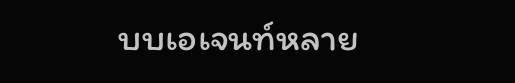บบเอเจนท์หลาย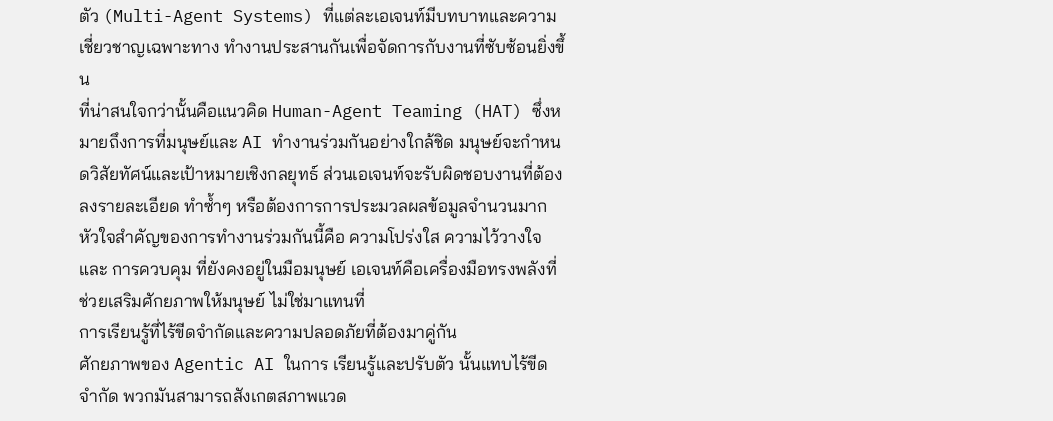ตัว (Multi-Agent Systems) ที่แต่ละเอเจนท์มีบทบาทและความเชี่ยวชาญเฉพาะทาง ทำงานประสานกันเพื่อจัดการกับงานที่ซับซ้อนยิ่งขึ้น
ที่น่าสนใจกว่านั้นคือแนวคิด Human-Agent Teaming (HAT) ซึ่งหมายถึงการที่มนุษย์และ AI ทำงานร่วมกันอย่างใกล้ชิด มนุษย์จะกำหนดวิสัยทัศน์และเป้าหมายเชิงกลยุทธ์ ส่วนเอเจนท์จะรับผิดชอบงานที่ต้องลงรายละเอียด ทำซ้ำๆ หรือต้องการการประมวลผลข้อมูลจำนวนมาก
หัวใจสำคัญของการทำงานร่วมกันนี้คือ ความโปร่งใส ความไว้วางใจ และ การควบคุม ที่ยังคงอยู่ในมือมนุษย์ เอเจนท์คือเครื่องมือทรงพลังที่ช่วยเสริมศักยภาพให้มนุษย์ ไม่ใช่มาแทนที่
การเรียนรู้ที่ไร้ขีดจำกัดและความปลอดภัยที่ต้องมาคู่กัน
ศักยภาพของ Agentic AI ในการ เรียนรู้และปรับตัว นั้นแทบไร้ขีดจำกัด พวกมันสามารถสังเกตสภาพแวด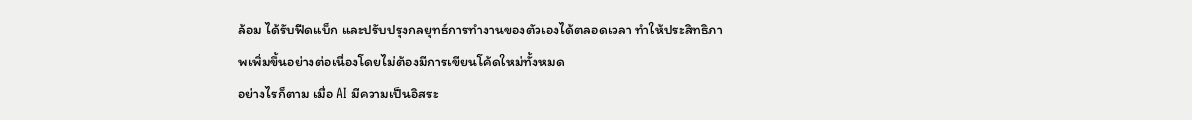ล้อม ได้รับฟีดแบ็ก และปรับปรุงกลยุทธ์การทำงานของตัวเองได้ตลอดเวลา ทำให้ประสิทธิภาพเพิ่มขึ้นอย่างต่อเนื่องโดยไม่ต้องมีการเขียนโค้ดใหม่ทั้งหมด
อย่างไรก็ตาม เมื่อ AI มีความเป็นอิสระ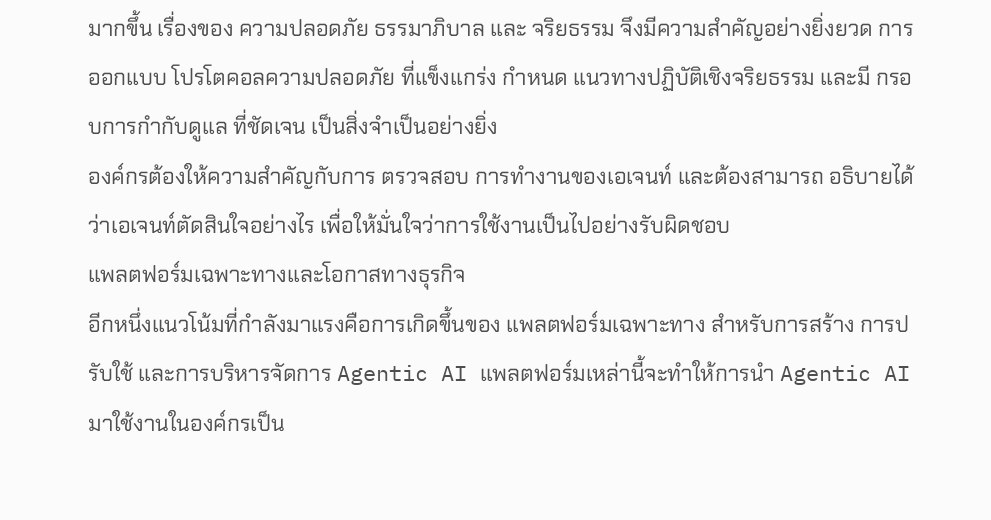มากขึ้น เรื่องของ ความปลอดภัย ธรรมาภิบาล และ จริยธรรม จึงมีความสำคัญอย่างยิ่งยวด การออกแบบ โปรโตคอลความปลอดภัย ที่แข็งแกร่ง กำหนด แนวทางปฏิบัติเชิงจริยธรรม และมี กรอบการกำกับดูแล ที่ชัดเจน เป็นสิ่งจำเป็นอย่างยิ่ง
องค์กรต้องให้ความสำคัญกับการ ตรวจสอบ การทำงานของเอเจนท์ และต้องสามารถ อธิบายได้ ว่าเอเจนท์ตัดสินใจอย่างไร เพื่อให้มั่นใจว่าการใช้งานเป็นไปอย่างรับผิดชอบ
แพลตฟอร์มเฉพาะทางและโอกาสทางธุรกิจ
อีกหนึ่งแนวโน้มที่กำลังมาแรงคือการเกิดขึ้นของ แพลตฟอร์มเฉพาะทาง สำหรับการสร้าง การปรับใช้ และการบริหารจัดการ Agentic AI แพลตฟอร์มเหล่านี้จะทำให้การนำ Agentic AI มาใช้งานในองค์กรเป็น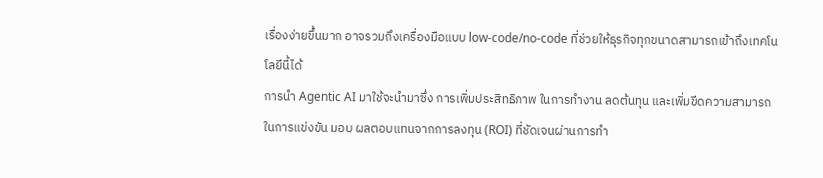เรื่องง่ายขึ้นมาก อาจรวมถึงเครื่องมือแบบ low-code/no-code ที่ช่วยให้ธุรกิจทุกขนาดสามารถเข้าถึงเทคโนโลยีนี้ได้
การนำ Agentic AI มาใช้จะนำมาซึ่ง การเพิ่มประสิทธิภาพ ในการทำงาน ลดต้นทุน และเพิ่มขีดความสามารถในการแข่งขัน มอบ ผลตอบแทนจากการลงทุน (ROI) ที่ชัดเจนผ่านการทำ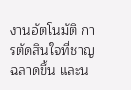งานอัตโนมัติ การตัดสินใจที่ชาญฉลาดขึ้น และน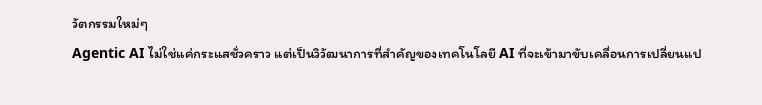วัตกรรมใหม่ๆ
Agentic AI ไม่ใช่แค่กระแสชั่วคราว แต่เป็นวิวัฒนาการที่สำคัญของเทคโนโลยี AI ที่จะเข้ามาขับเคลื่อนการเปลี่ยนแป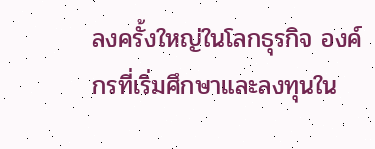ลงครั้งใหญ่ในโลกธุรกิจ องค์กรที่เริ่มศึกษาและลงทุนใน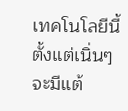เทคโนโลยีนี้ตั้งแต่เนิ่นๆ จะมีแต้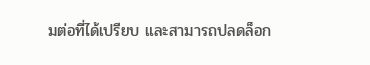มต่อที่ได้เปรียบ และสามารถปลดล็อก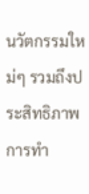นวัตกรรมใหม่ๆ รวมถึงประสิทธิภาพการทำ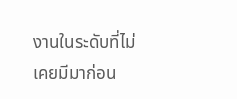งานในระดับที่ไม่เคยมีมาก่อน